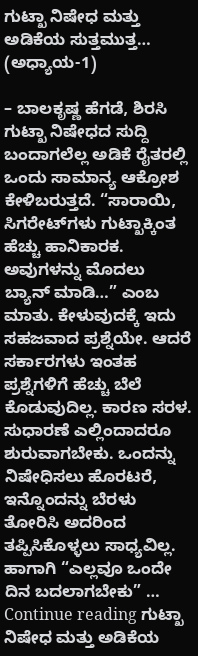ಗುಟ್ಖಾ ನಿಷೇಧ ಮತ್ತು ಅಡಿಕೆಯ ಸುತ್ತಮುತ್ತ… (ಅಧ್ಯಾಯ-1)

– ಬಾಲಕೃಷ್ಣ ಹೆಗಡೆ, ಶಿರಸಿ ಗುಟ್ಖಾ ನಿಷೇಧದ ಸುದ್ದಿ ಬಂದಾಗಲೆಲ್ಲ ಅಡಿಕೆ ರೈತರಲ್ಲಿ ಒಂದು ಸಾಮಾನ್ಯ ಆಕ್ರೋಶ ಕೇಳಿಬರುತ್ತದೆ. “ಸಾರಾಯಿ, ಸಿಗರೇಟ್‌ಗಳು ಗುಟ್ಖಾಕ್ಕಿಂತ ಹೆಚ್ಚು ಹಾನಿಕಾರಕ. ಅವುಗಳನ್ನು ಮೊದಲು ಬ್ಯಾನ್‌ ಮಾಡಿ…” ಎಂಬ ಮಾತು. ಕೇಳುವುದಕ್ಕೆ ಇದು ಸಹಜವಾದ ಪ್ರಶ್ನೆಯೇ. ಆದರೆ ಸರ್ಕಾರಗಳು ಇಂತಹ ಪ್ರಶ್ನೆಗಳಿಗೆ ಹೆಚ್ಚು ಬೆಲೆ ಕೊಡುವುದಿಲ್ಲ. ಕಾರಣ ಸರಳ. ಸುಧಾರಣೆ ಎಲ್ಲಿಂದಾದರೂ ಶುರುವಾಗಬೇಕು. ಒಂದನ್ನು ನಿಷೇಧಿಸಲು ಹೊರಟರೆ, ಇನ್ನೊಂದನ್ನು ಬೆರಳು ತೋರಿಸಿ ಅದರಿಂದ ತಪ್ಪಿಸಿಕೊಳ್ಳಲು ಸಾಧ್ಯವಿಲ್ಲ. ಹಾಗಾಗಿ “ಎಲ್ಲವೂ ಒಂದೇ ದಿನ ಬದಲಾಗಬೇಕು” … Continue reading ಗುಟ್ಖಾ ನಿಷೇಧ ಮತ್ತು ಅಡಿಕೆಯ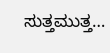ಸುತ್ತಮುತ್ತ…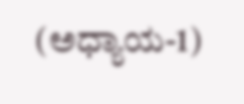(ಅಧ್ಯಾಯ-1)